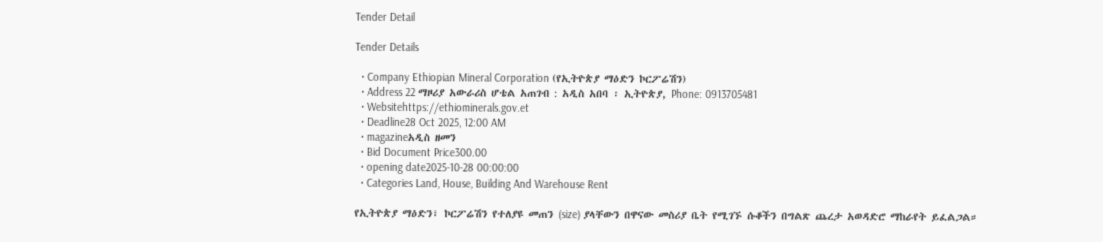Tender Detail

Tender Details

  • Company Ethiopian Mineral Corporation (የኢትዮጵያ ማዕድን ኮርፖሬሽን)
  • Address 22 ማዞሪያ አውራሪስ ሆቴል አጠገብ : አዲስ አበባ ፡ ኢትዮጵያ, Phone: 0913705481
  • Websitehttps://ethiominerals.gov.et
  • Deadline28 Oct 2025, 12:00 AM
  • magazineአዲስ ዘመን
  • Bid Document Price300.00
  • opening date2025-10-28 00:00:00
  • Categories Land, House, Building And Warehouse Rent

የኢትዮጵያ ማዕድን፣ ኮርፖሬሽን የተለያዩ መጠን (size) ያላቸውን በዋናው መስሪያ ቤት የሚገኙ ሱቆችን በግልጽ ጨረታ አወዳድሮ ማከራየት ይፈልጋል።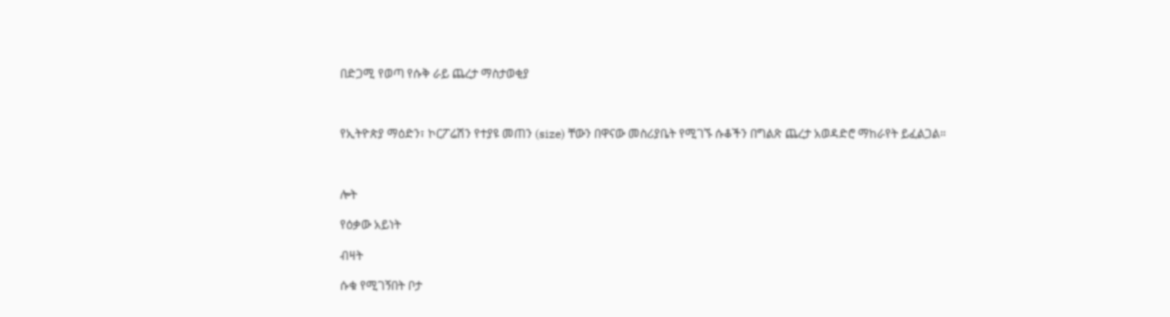በድጋሚ የወጣ የሱቅ ራይ ጨረታ ማስታወቂያ



የኢትዮጵያ ማዕድን፣ ኮርፖሬሽን የተያዩ መጠን (size) ቸውን በዋናው መስሪያቤት የሚገኙ ሱቆችን በግልጽ ጨረታ አወዳድሮ ማከራየት ይፈልጋል።



ሎት

የዕቃው አይነት

ብዛት

ሱቁ የሚገኝበት ቦታ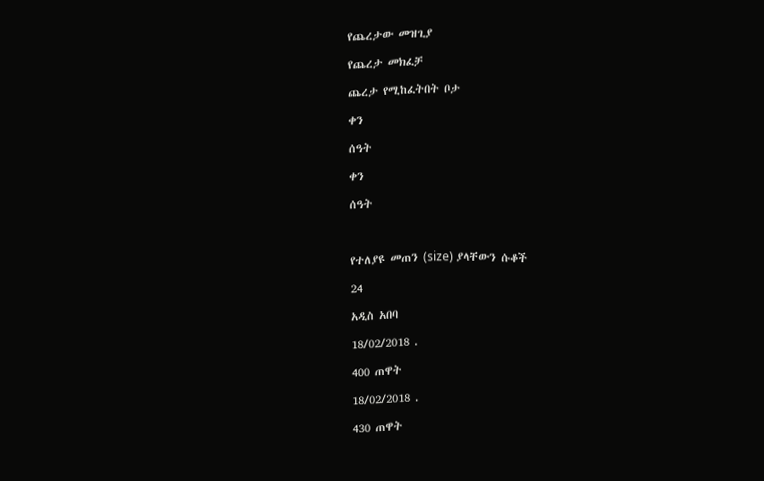የጨረታው መዝጊያ

የጨረታ መክፈቻ

ጨረታ የሚከፈትበት ቦታ

ቀን

ሰዓት

ቀን

ሰዓት



የተለያዩ መጠን (size) ያላቸውን ሱቆች

24

አዲስ አበባ

18/02/2018 .

400 ጠዋት

18/02/2018 .

430 ጠዋት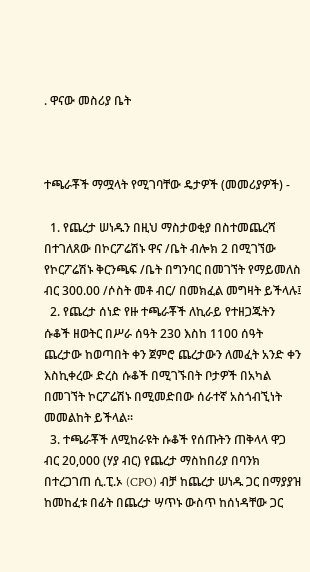. ዋናው መስሪያ ቤት



ተጫራቾች ማሟላት የሚገባቸው ዴታዎች (መመሪያዎች) -

  1. የጨረታ ሠነዱን በዚህ ማስታወቂያ በስተመጨረሻ በተገለጸው በኮርፖሬሽኑ ዋና /ቤት ብሎክ 2 በሚገኘው የኮርፖሬሽኑ ቅርንጫፍ /ቤት በግንባር በመገኘት የማይመለስ ብር 300.00 /ሶስት መቶ ብር/ በመክፈል መግዛት ይችላሉ፤
  2. የጨረታ ሰነድ የዙ ተጫራቾች ለኪራይ የተዘጋጁትን ሱቆች ዘወትር በሥራ ሰዓት 230 እስከ 1100 ሰዓት ጨረታው ከወጣበት ቀን ጀምሮ ጨረታውን ለመፈት አንድ ቀን እስኪቀረው ድረስ ሱቆች በሚገኙበት ቦታዎች በአካል በመገኘት ኮርፖሬሽኑ በሚመድበው ሰራተኛ አስጎብኚነት መመልከት ይችላል።
  3. ተጫራቾች ለሚከራዩት ሱቆች የሰጡትን ጠቅላላ ዋጋ ብር 20,000 (ሃያ ብር) የጨረታ ማስከበሪያ በባንክ በተረጋገጠ ሲ.ፒ.ኦ (CPO) ብቻ ከጨረታ ሠነዱ ጋር በማያያዝ ከመከፈቱ በፊት በጨረታ ሣጥኑ ውስጥ ከሰነዳቸው ጋር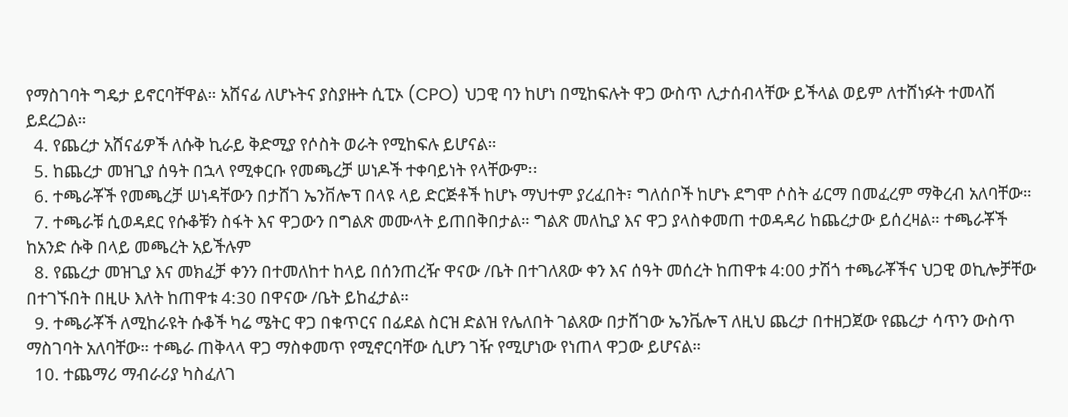የማስገባት ግዴታ ይኖርባቸዋል። አሸናፊ ለሆኑትና ያስያዙት ሲፒኦ (CPO) ህጋዊ ባን ከሆነ በሚከፍሉት ዋጋ ውስጥ ሊታሰብላቸው ይችላል ወይም ለተሸነፉት ተመላሽ ይደረጋል።
  4. የጨረታ አሸናፊዎች ለሱቅ ኪራይ ቅድሚያ የሶስት ወራት የሚከፍሉ ይሆናል።
  5. ከጨረታ መዝጊያ ሰዓት በኋላ የሚቀርቡ የመጫረቻ ሠነዶች ተቀባይነት የላቸውም፡፡
  6. ተጫራቾች የመጫረቻ ሠነዳቸውን በታሸገ ኤንቨሎፕ በላዩ ላይ ድርጅቶች ከሆኑ ማህተም ያረፈበት፣ ግለሰቦች ከሆኑ ደግሞ ሶስት ፊርማ በመፈረም ማቅረብ አለባቸው።
  7. ተጫራቹ ሲወዳደር የሱቆቹን ስፋት እና ዋጋውን በግልጽ መሙላት ይጠበቅበታል። ግልጽ መለኪያ እና ዋጋ ያላስቀመጠ ተወዳዳሪ ከጨረታው ይሰረዛል። ተጫራቾች ከአንድ ሱቅ በላይ መጫረት አይችሉም
  8. የጨረታ መዝጊያ እና መክፈቻ ቀንን በተመለከተ ከላይ በሰንጠረዥ ዋናው /ቤት በተገለጸው ቀን እና ሰዓት መሰረት ከጠዋቱ 4:00 ታሽጎ ተጫራቾችና ህጋዊ ወኪሎቻቸው በተገኙበት በዚሁ እለት ከጠዋቱ 4:30 በዋናው /ቤት ይከፈታል።
  9. ተጫራቾች ለሚከራዩት ሱቆች ካሬ ሜትር ዋጋ በቁጥርና በፊደል ስርዝ ድልዝ የሌለበት ገልጸው በታሸገው ኤንቬሎፕ ለዚህ ጨረታ በተዘጋጀው የጨረታ ሳጥን ውስጥ ማስገባት አለባቸው። ተጫራ ጠቅላላ ዋጋ ማስቀመጥ የሚኖርባቸው ሲሆን ገዥ የሚሆነው የነጠላ ዋጋው ይሆናል።
  10. ተጨማሪ ማብራሪያ ካስፈለገ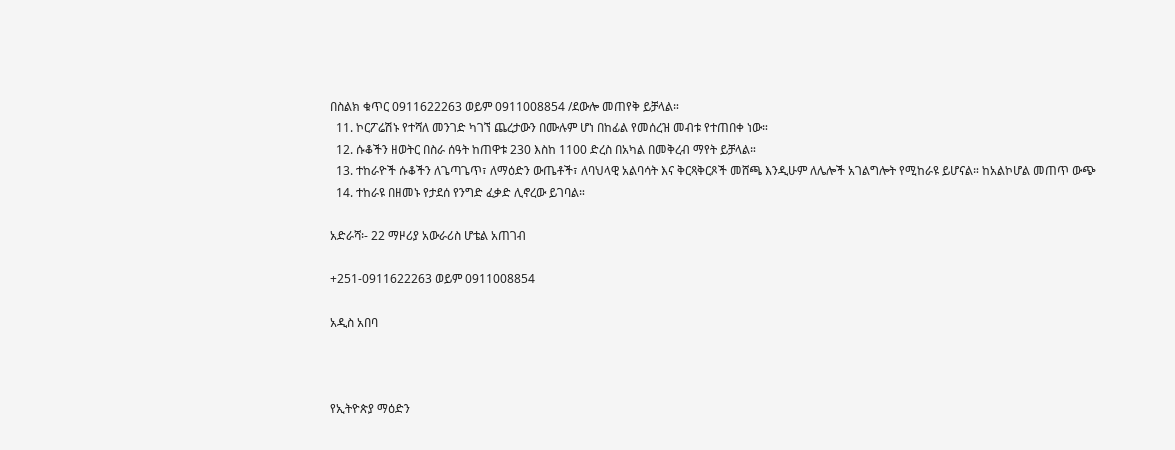በስልክ ቁጥር 0911622263 ወይም 0911008854 /ደውሎ መጠየቅ ይቻላል።
  11. ኮርፖሬሽኑ የተሻለ መንገድ ካገኘ ጨረታውን በሙሉም ሆነ በከፊል የመሰረዝ መብቱ የተጠበቀ ነው።
  12. ሱቆችን ዘወትር በስራ ሰዓት ከጠዋቱ 230 እስከ 1100 ድረስ በአካል በመቅረብ ማየት ይቻላል።
  13. ተከራዮች ሱቆችን ለጌጣጌጥ፣ ለማዕድን ውጤቶች፣ ለባህላዊ አልባሳት እና ቅርጻቅርጾች መሸጫ እንዲሁም ለሌሎች አገልግሎት የሚከራዩ ይሆናል። ከአልኮሆል መጠጥ ውጭ
  14. ተከራዩ በዘመኑ የታደሰ የንግድ ፈቃድ ሊኖረው ይገባል።

አድራሻ፡- 22 ማዞሪያ አውራሪስ ሆቴል አጠገብ

+251-0911622263 ወይም 0911008854

አዲስ አበባ



የኢትዮጵያ ማዕድን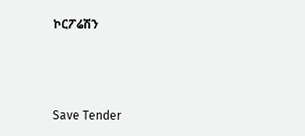ኮርፖሬሽን



Save Tender